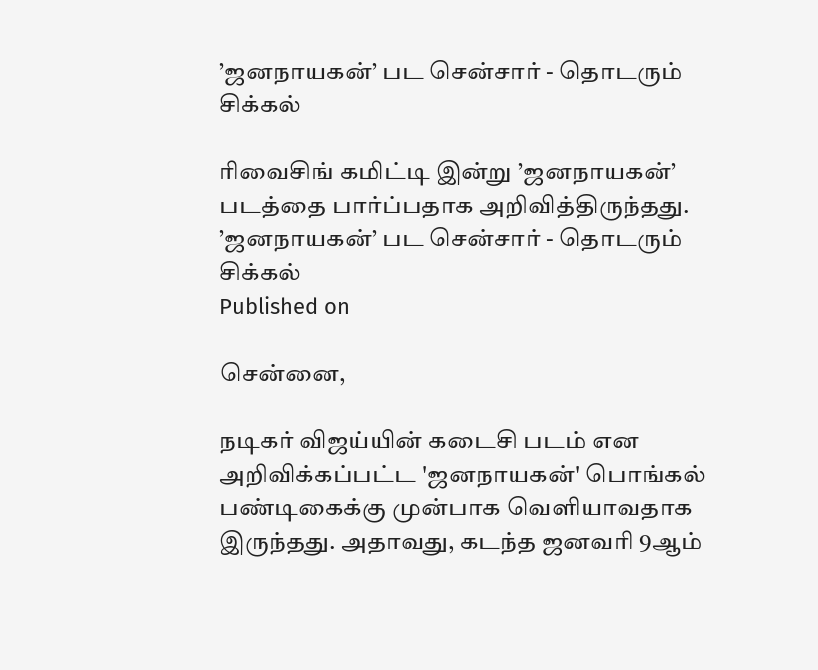’ஜனநாயகன்’ பட சென்சார் - தொடரும் சிக்கல்

ரிவைசிங் கமிட்டி இன்று ’ஜனநாயகன்’ படத்தை பார்ப்பதாக அறிவித்திருந்தது.
’ஜனநாயகன்’ பட சென்சார் - தொடரும் சிக்கல்
Published on

சென்னை,

நடிகர் விஜய்யின் கடைசி படம் என அறிவிக்கப்பட்ட 'ஜனநாயகன்' பொங்கல் பண்டிகைக்கு முன்பாக வெளியாவதாக இருந்தது. அதாவது, கடந்த ஜனவரி 9ஆம்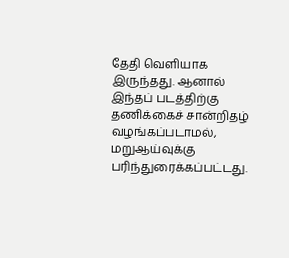தேதி வெளியாக இருந்தது. ஆனால் இந்தப் படத்திற்கு தணிக்கைச் சான்றிதழ் வழங்கப்படாமல், மறுஆய்வுக்கு பரிந்துரைக்கப்பட்டது.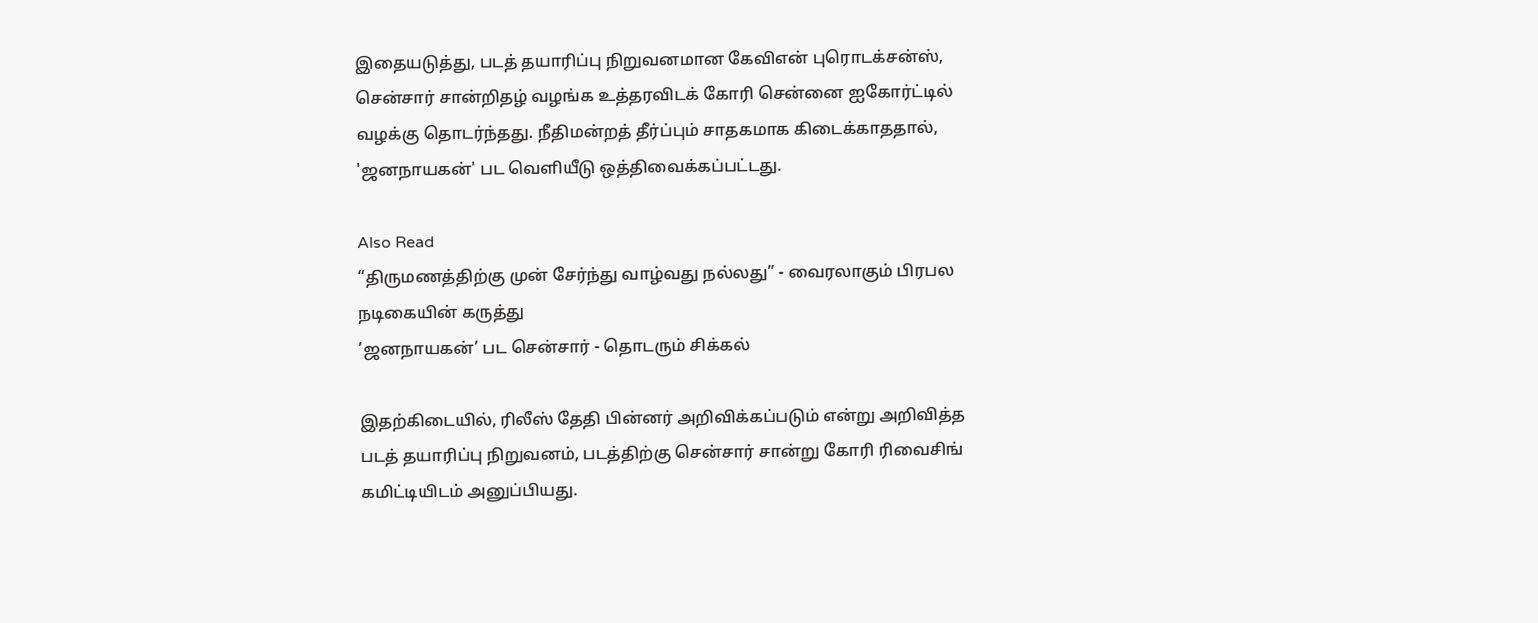இதையடுத்து, படத் தயாரிப்பு நிறுவனமான கேவிஎன் புரொடக்சன்ஸ், சென்சார் சான்றிதழ் வழங்க உத்தரவிடக் கோரி சென்னை ஐகோர்ட்டில் வழக்கு தொடர்ந்தது. நீதிமன்றத் தீர்ப்பும் சாதகமாக கிடைக்காததால், 'ஜனநாயகன்' பட வெளியீடு ஒத்திவைக்கப்பட்டது.

Also Read
“திருமணத்திற்கு முன் சேர்ந்து வாழ்வது நல்லது” - வைரலாகும் பிரபல நடிகையின் கருத்து
’ஜனநாயகன்’ பட சென்சார் - தொடரும் சிக்கல்

இதற்கிடையில், ரிலீஸ் தேதி பின்னர் அறிவிக்கப்படும் என்று அறிவித்த படத் தயாரிப்பு நிறுவனம், படத்திற்கு சென்சார் சான்று கோரி ரிவைசிங் கமிட்டியிடம் அனுப்பியது.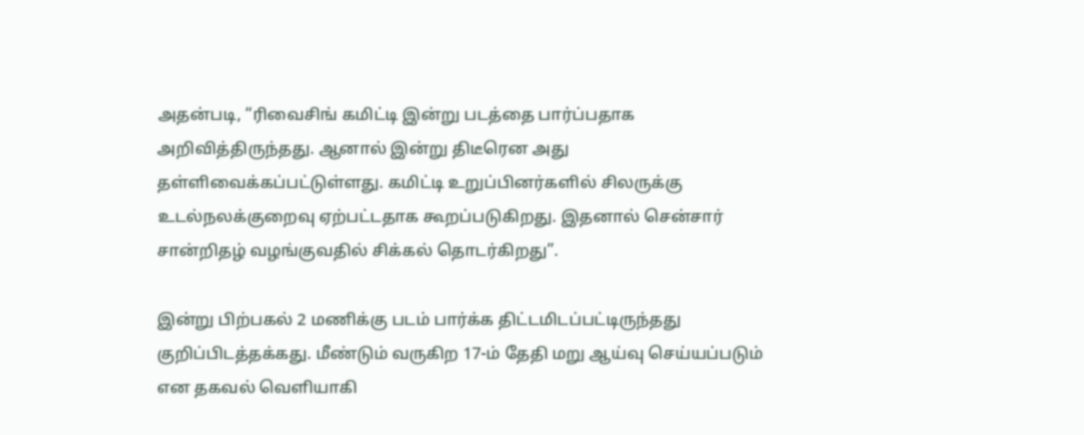அதன்படி, “ரிவைசிங் கமிட்டி இன்று படத்தை பார்ப்பதாக அறிவித்திருந்தது. ஆனால் இன்று திடீரென அது தள்ளிவைக்கப்பட்டுள்ளது. கமிட்டி உறுப்பினர்களில் சிலருக்கு உடல்நலக்குறைவு ஏற்பட்டதாக கூறப்படுகிறது. இதனால் சென்சார் சான்றிதழ் வழங்குவதில் சிக்கல் தொடர்கிறது”.

இன்று பிற்பகல் 2 மணிக்கு படம் பார்க்க திட்டமிடப்பட்டிருந்தது குறிப்பிடத்தக்கது. மீண்டும் வருகிற 17-ம் தேதி மறு ஆய்வு செய்யப்படும் என தகவல் வெளியாகி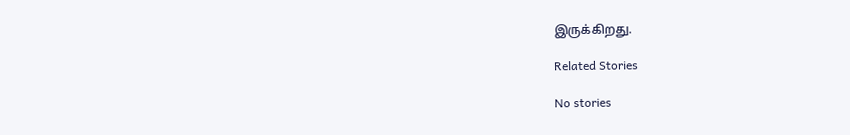இருக்கிறது.

Related Stories

No stories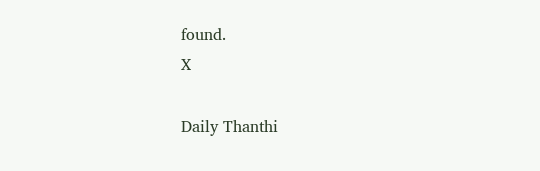found.
X

Daily Thanthi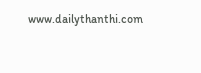www.dailythanthi.com